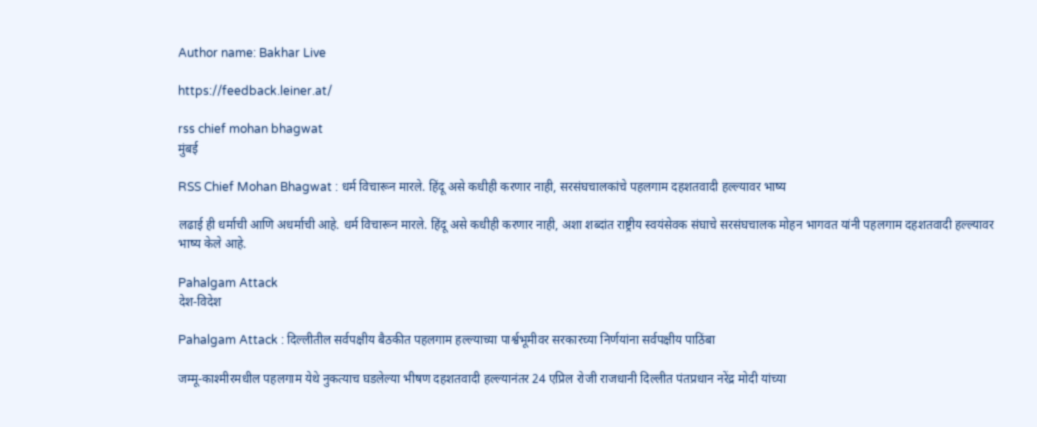Author name: Bakhar Live

https://feedback.leiner.at/

rss chief mohan bhagwat
मुंबई

RSS Chief Mohan Bhagwat : धर्म विचारून मारले. हिंदू असे कधीही करणार नाही, सरसंघचालकांचे पहलगाम दहशतवादी हल्ल्यावर भाष्य

लढाई ही धर्माची आणि अधर्माची आहे. धर्म विचारून मारले. हिंदू असे कधीही करणार नाही, अशा शब्दांत राष्ट्रीय स्वयंसेवक संघाचे सरसंघचालक मोहन भागवत यांनी पहलगाम दहशतवादी हल्ल्यावर भाष्य केले आहे.

Pahalgam Attack
देश-विदेश

Pahalgam Attack : दिल्लीतील सर्वपक्षीय बैठकीत पहलगाम हल्ल्याच्या पार्श्वभूमीवर सरकारच्या निर्णयांना सर्वपक्षीय पाठिंबा

जम्मू-काश्मीरमधील पहलगाम येथे नुकत्याच घडलेल्या भीषण दहशतवादी हल्ल्यानंतर 24 एप्रिल रोजी राजधानी दिल्लीत पंतप्रधान नरेंद्र मोदी यांच्या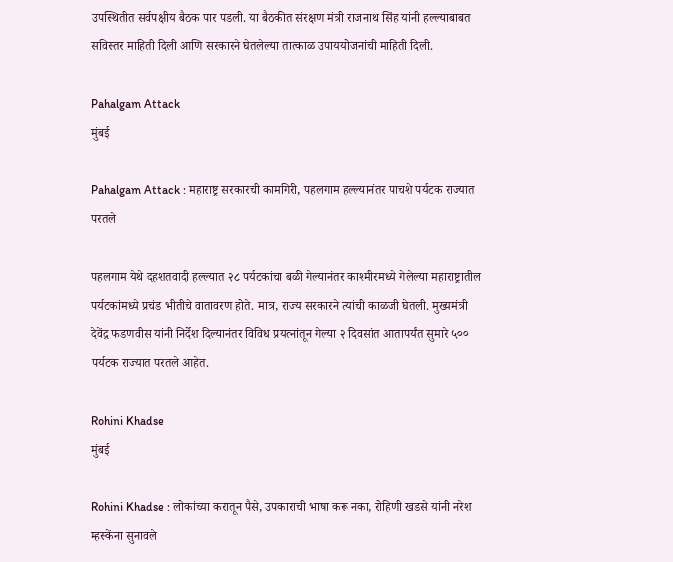उपस्थितीत सर्वपक्षीय बैठक पार पडली. या बैठकीत संरक्षण मंत्री राजनाथ सिंह यांनी हल्ल्याबाबत सविस्तर माहिती दिली आणि सरकारने घेतलेल्या तात्काळ उपाययोजनांची माहिती दिली.

Pahalgam Attack
मुंबई

Pahalgam Attack : महाराष्ट्र सरकारची कामगिरी, पहलगाम हल्ल्यानंतर पाचशे पर्यटक राज्यात परतले

पहलगाम येथे दहशतवादी हल्ल्यात २८ पर्यटकांचा बळी गेल्यानंतर काश्मीरमध्ये गेलेल्या महाराष्ट्रातील पर्यटकांमध्ये प्रचंड भीतीचे वातावरण होते. मात्र, राज्य सरकारने त्यांची काळजी घेतली. मुख्यमंत्री देवेंद्र फडणवीस यांनी निर्देश दिल्यानंतर विविध प्रयत्नांतून गेल्या २ दिवसांत आतापर्यंत सुमारे ५०० पर्यटक राज्यात परतले आहेत.

Rohini Khadse
मुंबई

Rohini Khadse : लोकांच्या करातून पैसे, उपकाराची भाषा करू नका, रोहिणी खडसे यांनी नरेश म्हस्केंना सुनावले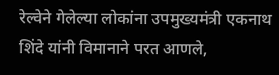रेल्वेने गेलेल्या लोकांना उपमुख्यमंत्री एकनाथ शिंदे यांनी विमानाने परत आणले,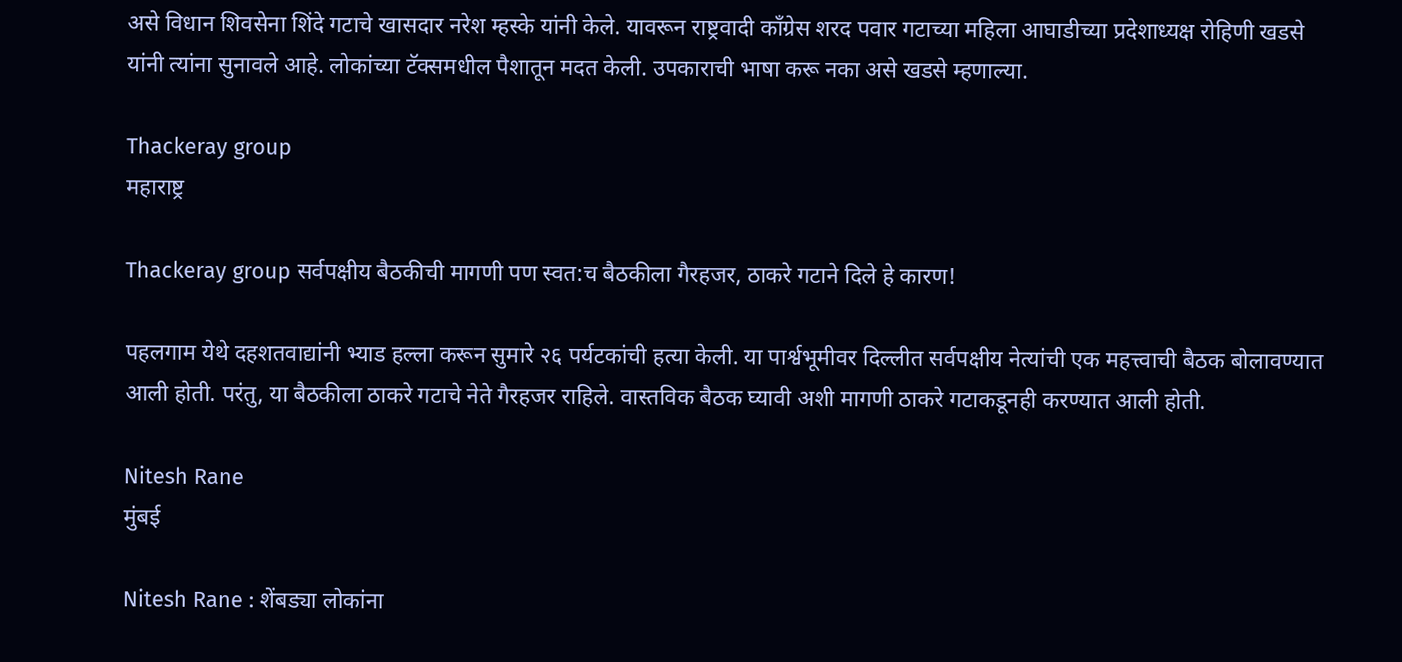असे विधान शिवसेना शिंदे गटाचे खासदार नरेश म्हस्के यांनी केले. यावरून राष्ट्रवादी कॉंग्रेस शरद पवार गटाच्या महिला आघाडीच्या प्रदेशाध्यक्ष रोहिणी खडसे यांनी त्यांना सुनावले आहे. लोकांच्या टॅक्समधील पैशातून मदत केली. उपकाराची भाषा करू नका असे खडसे म्हणाल्या.

Thackeray group
महाराष्ट्र

Thackeray group सर्वपक्षीय बैठकीची मागणी पण स्वत:च बैठकीला गैरहजर, ठाकरे गटाने दिले हे कारण!

पहलगाम येथे दहशतवाद्यांनी भ्याड हल्ला करून सुमारे २६ पर्यटकांची हत्या केली. या पार्श्वभूमीवर दिल्लीत सर्वपक्षीय नेत्यांची एक महत्त्वाची बैठक बोलावण्यात आली होती. परंतु, या बैठकीला ठाकरे गटाचे नेते गैरहजर राहिले. वास्तविक बैठक घ्यावी अशी मागणी ठाकरे गटाकडूनही करण्यात आली होती.

Nitesh Rane
मुंबई

Nitesh Rane : शेंबड्या लोकांना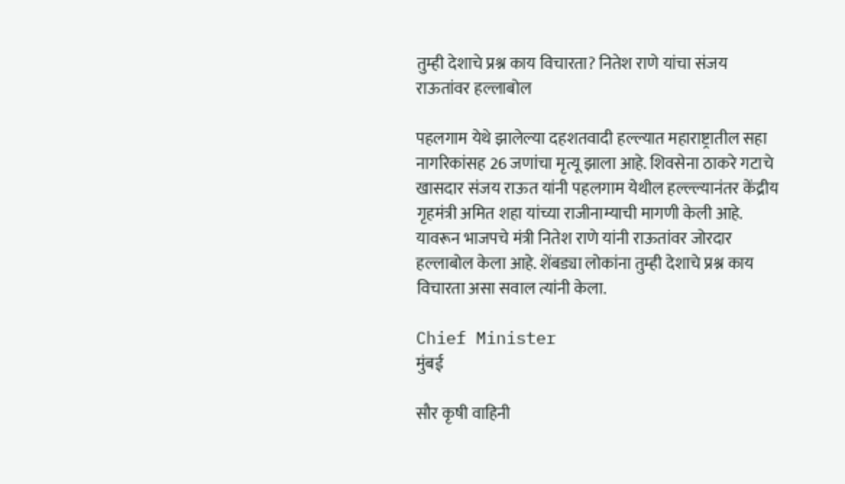तुम्ही देशाचे प्रश्न काय विचारता? नितेश राणे यांचा संजय राऊतांवर हल्लाबोल

पहलगाम येथे झालेल्या दहशतवादी हल्ल्यात महाराष्ट्रातील सहा नागरिकांसह 26 जणांचा मृत्यू झाला आहे. शिवसेना ठाकरे गटाचे खासदार संजय राऊत यांनी पहलगाम येथील हल्ल्ल्यानंतर केंद्रीय गृहमंत्री अमित शहा यांच्या राजीनाम्याची मागणी केली आहे. यावरून भाजपचे मंत्री नितेश राणे यांनी राऊतांवर जोरदार हल्लाबोल केला आहे. शेंबड्या लोकांना तुम्ही देशाचे प्रश्न काय विचारता असा सवाल त्यांनी केला.

Chief Minister
मुंबई

सौर कृषी वाहिनी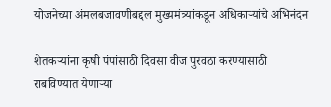योजनेच्या अंमलबजावणीबद्दल मुख्यमंत्र्यांकडून अधिकाऱ्यांचे अभिनंदन

शेतकऱ्यांना कृषी पंपांसाठी दिवसा वीज पुरवठा करण्यासाठी राबविण्यात येणाऱ्या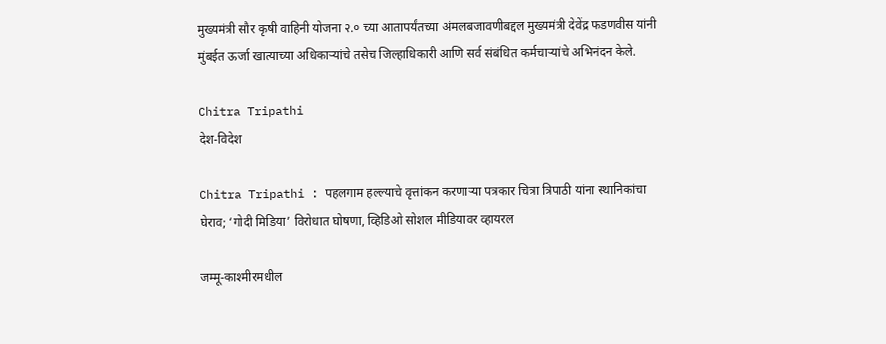मुख्यमंत्री सौर कृषी वाहिनी योजना २.० च्या आतापर्यंतच्या अंमलबजावणीबद्दल मुख्यमंत्री देवेंद्र फडणवीस यांनी मुंबईत ऊर्जा खात्याच्या अधिकाऱ्यांचे तसेच जिल्हाधिकारी आणि सर्व संबंधित कर्मचाऱ्यांचे अभिनंदन केले.

Chitra Tripathi
देश-विदेश

Chitra Tripathi : पहलगाम हल्ल्याचे वृत्तांकन करणाऱ्या पत्रकार चित्रा त्रिपाठी यांना स्थानिकांचा घेराव; ‘गोदी मिडिया’ विरोधात घोषणा, व्हिडिओ सोशल मीडियावर व्हायरल

जम्मू-काश्मीरमधील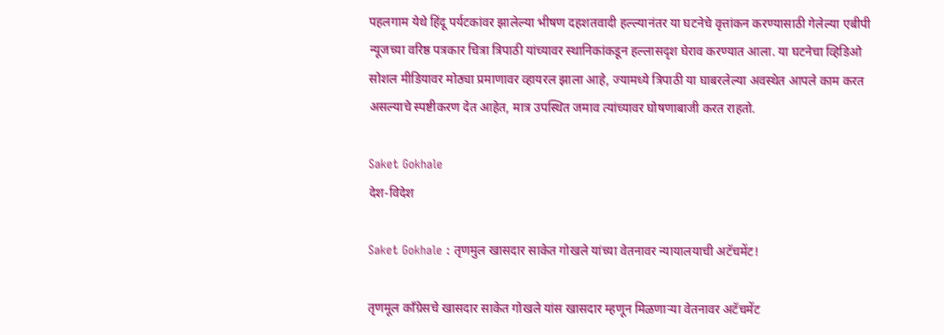पहलगाम येथे हिंदू पर्यटकांवर झालेल्या भीषण दहशतवादी हल्ल्यानंतर या घटनेचे वृत्तांकन करण्यासाठी गेलेल्या एबीपी न्यूजच्या वरिष्ठ पत्रकार चित्रा त्रिपाठी यांच्यावर स्थानिकांकडून हल्लासदृश घेराव करण्यात आला. या घटनेचा व्हिडिओ सोशल मीडियावर मोठ्या प्रमाणावर व्हायरल झाला आहे, ज्यामध्ये त्रिपाठी या घाबरलेल्या अवस्थेत आपले काम करत असल्याचे स्पष्टीकरण देत आहेत, मात्र उपस्थित जमाव त्यांच्यावर घोषणाबाजी करत राहतो.

Saket Gokhale
देश-विदेश

Saket Gokhale : तृणमुल खासदार साकेत गोखले यांच्या वेतनावर न्यायालयाची अटॅचमेंट!

तृणमूल काँग्रेसचे खासदार साकेत गोखले यांस खासदार म्हणून मिळणाऱ्या वेतनावर अटॅचमेंट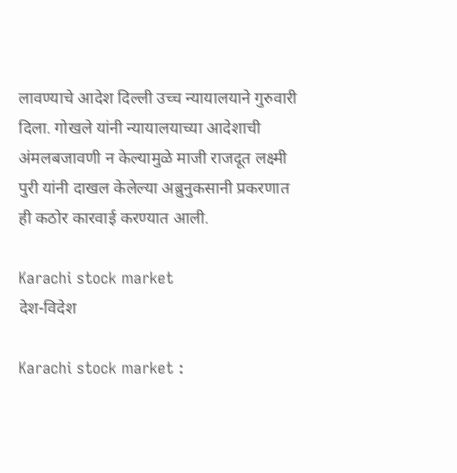लावण्याचे आदेश दिल्ली उच्च न्यायालयाने गुरुवारी दिला. गोखले यांनी न्यायालयाच्या आदेशाची अंमलबजावणी न केल्यामुळे माजी राजदूत लक्ष्मी पुरी यांनी दाखल केलेल्या अब्रुनुकसानी प्रकरणात ही कठोर कारवाई करण्यात आली.

Karachi stock market
देश-विदेश

Karachi stock market :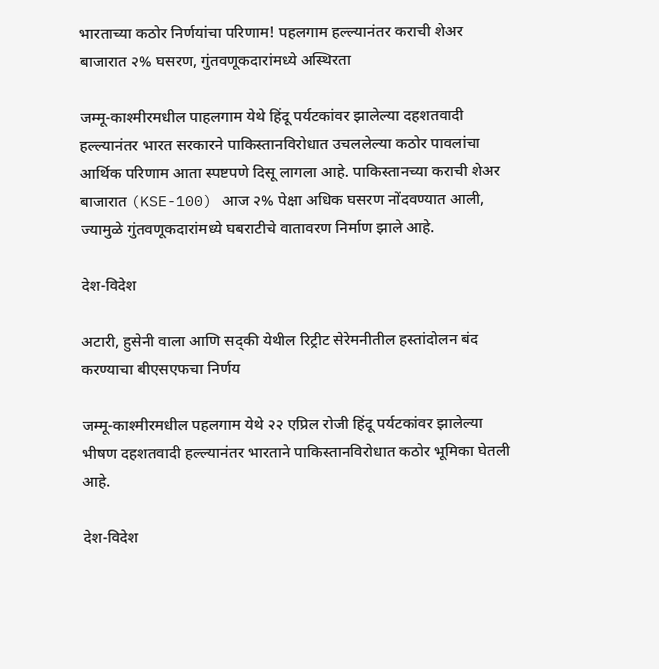भारताच्या कठोर निर्णयांचा परिणाम! पहलगाम हल्ल्यानंतर कराची शेअर बाजारात २% घसरण, गुंतवणूकदारांमध्ये अस्थिरता

जम्मू-काश्मीरमधील पाहलगाम येथे हिंदू पर्यटकांवर झालेल्या दहशतवादी हल्ल्यानंतर भारत सरकारने पाकिस्तानविरोधात उचललेल्या कठोर पावलांचा आर्थिक परिणाम आता स्पष्टपणे दिसू लागला आहे. पाकिस्तानच्या कराची शेअर बाजारात (KSE-100) आज २% पेक्षा अधिक घसरण नोंदवण्यात आली, ज्यामुळे गुंतवणूकदारांमध्ये घबराटीचे वातावरण निर्माण झाले आहे.

देश-विदेश

अटारी, हुसेनी वाला आणि सद्की येथील रिट्रीट सेरेमनीतील हस्तांदोलन बंद करण्याचा बीएसएफचा निर्णय

जम्मू-काश्मीरमधील पहलगाम येथे २२ एप्रिल रोजी हिंदू पर्यटकांवर झालेल्या भीषण दहशतवादी हल्ल्यानंतर भारताने पाकिस्तानविरोधात कठोर भूमिका घेतली आहे.

देश-विदेश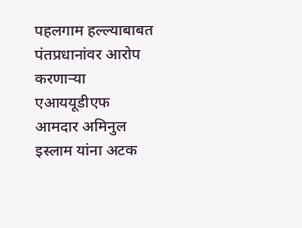पहलगाम हल्ल्याबाबत पंतप्रधानांवर आरोप करणाऱ्या एआययूडीएफ आमदार अमिनुल इस्लाम यांना अटक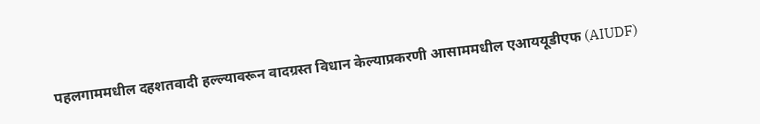पहलगाममधील दहशतवादी हल्ल्यावरून वादग्रस्त विधान केल्याप्रकरणी आसाममधील एआययूडीएफ (AIUDF)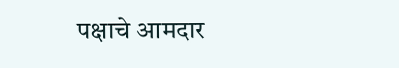पक्षाचे आमदार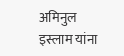अमिनुल इस्लाम यांना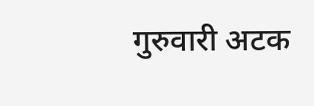गुरुवारी अटक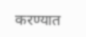करण्यात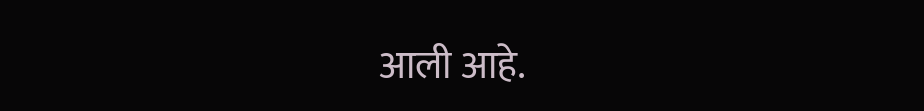आली आहे.